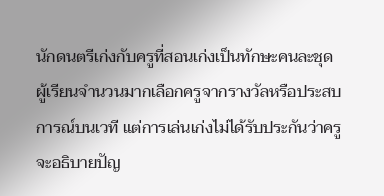นักดนตรีเก่งกับครูที่สอนเก่งเป็นทักษะคนละชุด
ผู้เรียนจำนวนมากเลือกครูจากรางวัลหรือประสบการณ์บนเวที แต่การเล่นเก่งไม่ได้รับประกันว่าครูจะอธิบายปัญ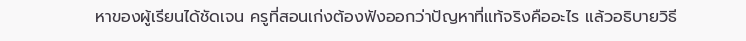หาของผู้เรียนได้ชัดเจน ครูที่สอนเก่งต้องฟังออกว่าปัญหาที่แท้จริงคืออะไร แล้วอธิบายวิธี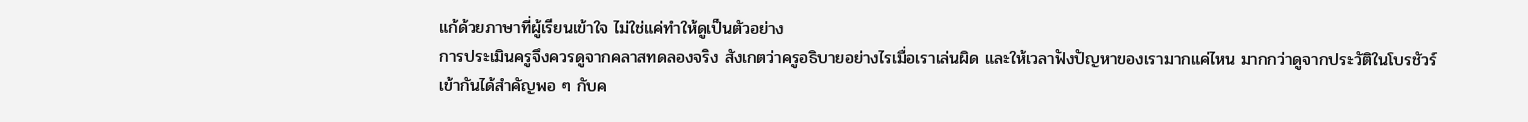แก้ด้วยภาษาที่ผู้เรียนเข้าใจ ไม่ใช่แค่ทำให้ดูเป็นตัวอย่าง
การประเมินครูจึงควรดูจากคลาสทดลองจริง สังเกตว่าครูอธิบายอย่างไรเมื่อเราเล่นผิด และให้เวลาฟังปัญหาของเรามากแค่ไหน มากกว่าดูจากประวัติในโบรชัวร์
เข้ากันได้สำคัญพอ ๆ กับค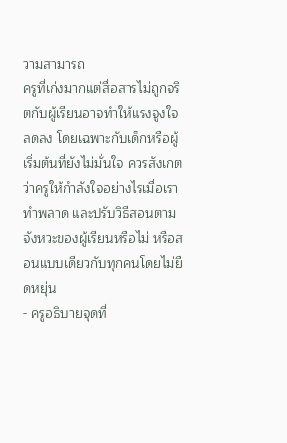วามสามารถ
ครูที่เก่งมากแต่สื่อสารไม่ถูกจริตกับผู้เรียนอาจทำให้แรงจูงใจลดลง โดยเฉพาะกับเด็กหรือผู้เริ่มต้นที่ยังไม่มั่นใจ ควรสังเกตว่าครูให้กำลังใจอย่างไรเมื่อเราทำพลาด และปรับวิธีสอนตามจังหวะของผู้เรียนหรือไม่ หรือสอนแบบเดียวกับทุกคนโดยไม่ยืดหยุ่น
- ครูอธิบายจุดที่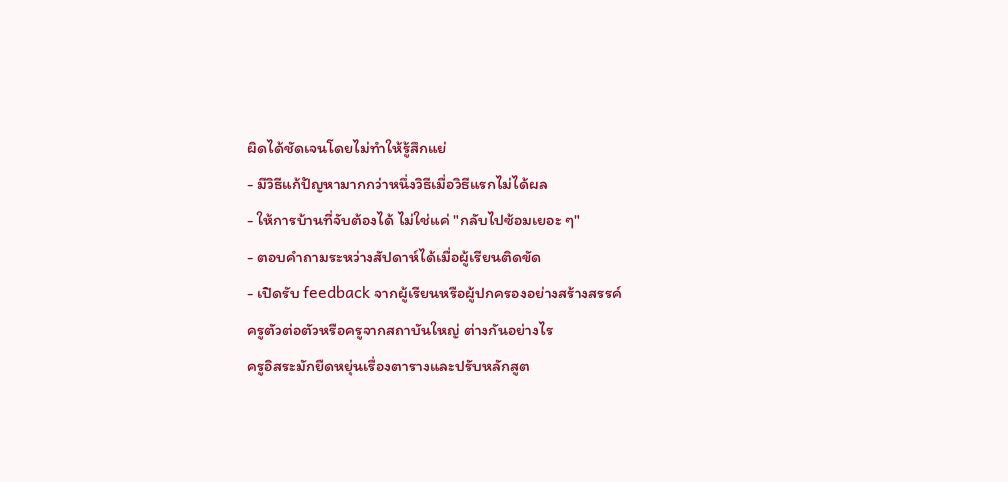ผิดได้ชัดเจนโดยไม่ทำให้รู้สึกแย่
- มีวิธีแก้ปัญหามากกว่าหนึ่งวิธีเมื่อวิธีแรกไม่ได้ผล
- ให้การบ้านที่จับต้องได้ ไม่ใช่แค่ "กลับไปซ้อมเยอะ ๆ"
- ตอบคำถามระหว่างสัปดาห์ได้เมื่อผู้เรียนติดขัด
- เปิดรับ feedback จากผู้เรียนหรือผู้ปกครองอย่างสร้างสรรค์
ครูตัวต่อตัวหรือครูจากสถาบันใหญ่ ต่างกันอย่างไร
ครูอิสระมักยืดหยุ่นเรื่องตารางและปรับหลักสูต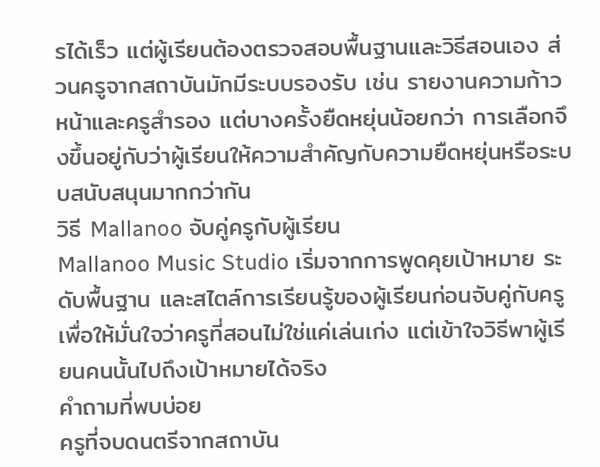รได้เร็ว แต่ผู้เรียนต้องตรวจสอบพื้นฐานและวิธีสอนเอง ส่วนครูจากสถาบันมักมีระบบรองรับ เช่น รายงานความก้าวหน้าและครูสำรอง แต่บางครั้งยืดหยุ่นน้อยกว่า การเลือกจึงขึ้นอยู่กับว่าผู้เรียนให้ความสำคัญกับความยืดหยุ่นหรือระบบสนับสนุนมากกว่ากัน
วิธี Mallanoo จับคู่ครูกับผู้เรียน
Mallanoo Music Studio เริ่มจากการพูดคุยเป้าหมาย ระดับพื้นฐาน และสไตล์การเรียนรู้ของผู้เรียนก่อนจับคู่กับครู เพื่อให้มั่นใจว่าครูที่สอนไม่ใช่แค่เล่นเก่ง แต่เข้าใจวิธีพาผู้เรียนคนนั้นไปถึงเป้าหมายได้จริง
คำถามที่พบบ่อย
ครูที่จบดนตรีจากสถาบัน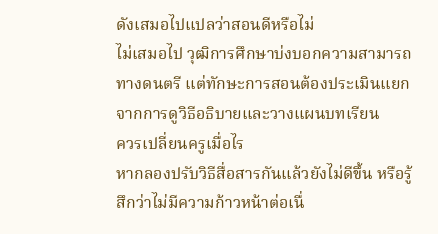ดังเสมอไปแปลว่าสอนดีหรือไม่
ไม่เสมอไป วุฒิการศึกษาบ่งบอกความสามารถทางดนตรี แต่ทักษะการสอนต้องประเมินแยกจากการดูวิธีอธิบายและวางแผนบทเรียน
ควรเปลี่ยนครูเมื่อไร
หากลองปรับวิธีสื่อสารกันแล้วยังไม่ดีขึ้น หรือรู้สึกว่าไม่มีความก้าวหน้าต่อเนื่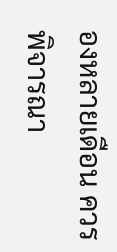องหลายเดือน ควรพิจารณา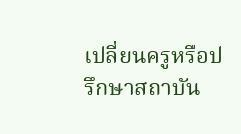เปลี่ยนครูหรือปรึกษาสถาบัน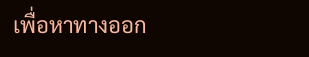เพื่อหาทางออก